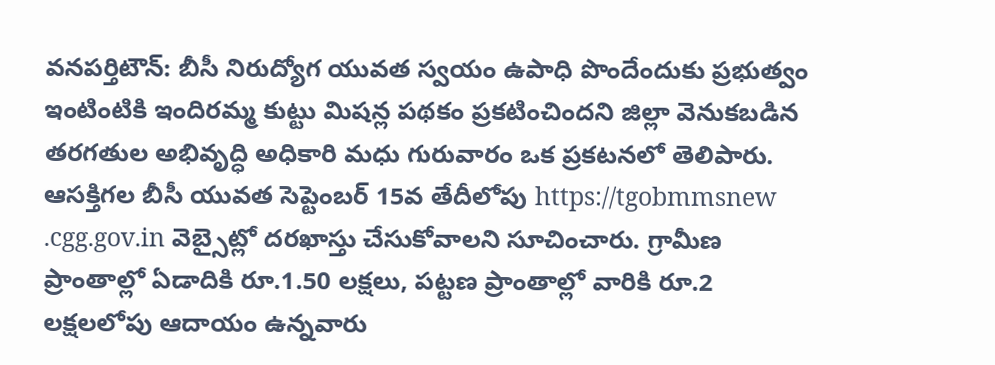వనపర్తిటౌన్: బీసీ నిరుద్యోగ యువత స్వయం ఉపాధి పొందేందుకు ప్రభుత్వం ఇంటింటికి ఇందిరమ్మ కుట్టు మిషన్ల పథకం ప్రకటించిందని జిల్లా వెనుకబడిన తరగతుల అభివృద్ధి అధికారి మధు గురువారం ఒక ప్రకటనలో తెలిపారు. ఆసక్తిగల బీసీ యువత సెప్టెంబర్ 15వ తేదీలోపు https://tgobmmsnew .cgg.gov.in వెబ్సైట్లో దరఖాస్తు చేసుకోవాలని సూచించారు. గ్రామీణ ప్రాంతాల్లో ఏడాదికి రూ.1.50 లక్షలు, పట్టణ ప్రాంతాల్లో వారికి రూ.2 లక్షలలోపు ఆదాయం ఉన్నవారు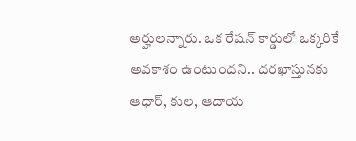అర్హులన్నారు. ఒక రేషన్ కార్డులో ఒక్కరికే అవకాశం ఉంటుందని.. దరఖాస్తునకు ఆధార్, కుల, ఆదాయ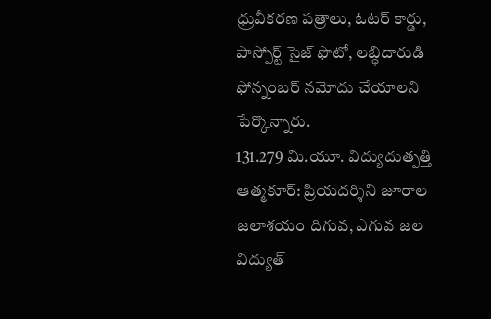ధ్రువీకరణ పత్రాలు, ఓటర్ కార్డు, పాస్పోర్ట్ సైజ్ ఫొటో, లబ్ధిదారుడి ఫోన్నంబర్ నమోదు చేయాలని పేర్కొన్నారు.
131.279 మి.యూ. విద్యుదుత్పత్తి
ఆత్మకూర్: ప్రియదర్శిని జూరాల జలాశయం దిగువ, ఎగువ జల విద్యుత్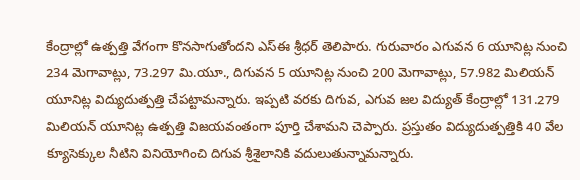కేంద్రాల్లో ఉత్పత్తి వేగంగా కొనసాగుతోందని ఎస్ఈ శ్రీధర్ తెలిపారు. గురువారం ఎగువన 6 యూనిట్ల నుంచి 234 మెగావాట్లు, 73.297 మి.యూ., దిగువన 5 యూనిట్ల నుంచి 200 మెగావాట్లు, 57.982 మిలియన్ యూనిట్ల విద్యుదుత్పత్తి చేపట్టామన్నారు. ఇప్పటి వరకు దిగువ, ఎగువ జల విద్యుత్ కేంద్రాల్లో 131.279 మిలియన్ యూనిట్ల ఉత్పత్తి విజయవంతంగా పూర్తి చేశామని చెప్పారు. ప్రస్తుతం విద్యుదుత్పత్తికి 40 వేల క్యూసెక్కుల నీటిని వినియోగించి దిగువ శ్రీశైలానికి వదులుతున్నామన్నారు.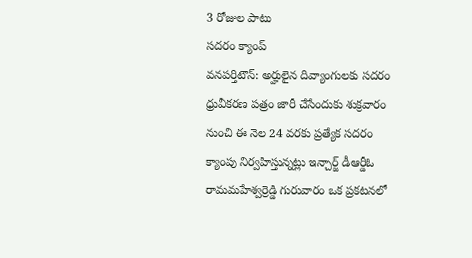3 రోజుల పాటు
సదరం క్యాంప్
వనపర్తిటౌన్: అర్హులైన దివ్యాంగులకు సదరం ధ్రువీకరణ పత్రం జారీ చేసేందుకు శుక్రవారం నుంచి ఈ నెల 24 వరకు ప్రత్యేక సదరం క్యాంపు నిర్వహిస్తున్నట్లు ఇన్చార్జ్ డీఆర్డీఓ రామమహేశ్వర్రెడ్డి గురువారం ఒక ప్రకటనలో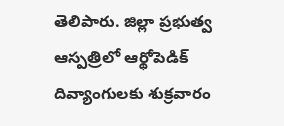తెలిపారు. జిల్లా ప్రభుత్వ ఆస్పత్రిలో ఆర్థోపెడిక్ దివ్యాంగులకు శుక్రవారం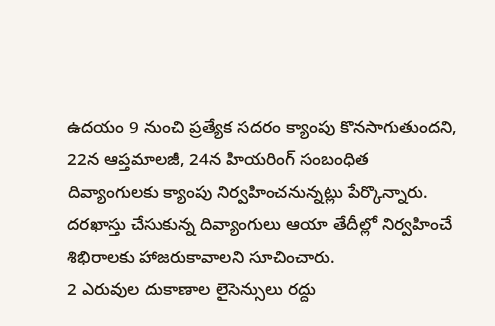ఉదయం 9 నుంచి ప్రత్యేక సదరం క్యాంపు కొనసాగుతుందని, 22న ఆప్తమాలజీ, 24న హియరింగ్ సంబంధిత దివ్యాంగులకు క్యాంపు నిర్వహించనున్నట్లు పేర్కొన్నారు. దరఖాస్తు చేసుకున్న దివ్యాంగులు ఆయా తేదీల్లో నిర్వహించే శిభిరాలకు హాజరుకావాలని సూచించారు.
2 ఎరువుల దుకాణాల లైసెన్సులు రద్దు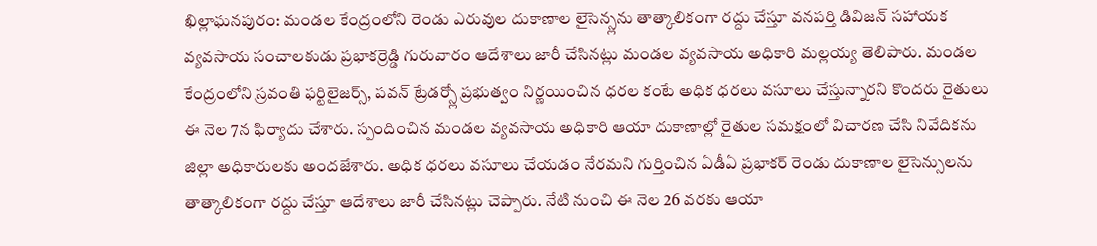ఖిల్లాఘనపురం: మండల కేంద్రంలోని రెండు ఎరువుల దుకాణాల లైసెన్స్లను తాత్కాలికంగా రద్దు చేస్తూ వనపర్తి డివిజన్ సహాయక వ్యవసాయ సంచాలకుడు ప్రభాకర్రెడ్డి గురువారం ఆదేశాలు జారీ చేసినట్లు మండల వ్యవసాయ అధికారి మల్లయ్య తెలిపారు. మండల కేంద్రంలోని స్రవంతి ఫర్టిలైజర్స్, పవన్ ట్రేడర్స్లో ప్రభుత్వం నిర్ణయించిన ధరల కంటే అధిక ధరలు వసూలు చేస్తున్నారని కొందరు రైతులు ఈ నెల 7న ఫిర్యాదు చేశారు. స్పందించిన మండల వ్యవసాయ అధికారి ఆయా దుకాణాల్లో రైతుల సమక్షంలో విచారణ చేసి నివేదికను జిల్లా అధికారులకు అందజేశారు. అధిక ధరలు వసూలు చేయడం నేరమని గుర్తించిన ఏడీఏ ప్రభాకర్ రెండు దుకాణాల లైసెన్సులను తాత్కాలికంగా రద్దు చేస్తూ ఆదేశాలు జారీ చేసినట్లు చెప్పారు. నేటి నుంచి ఈ నెల 26 వరకు ఆయా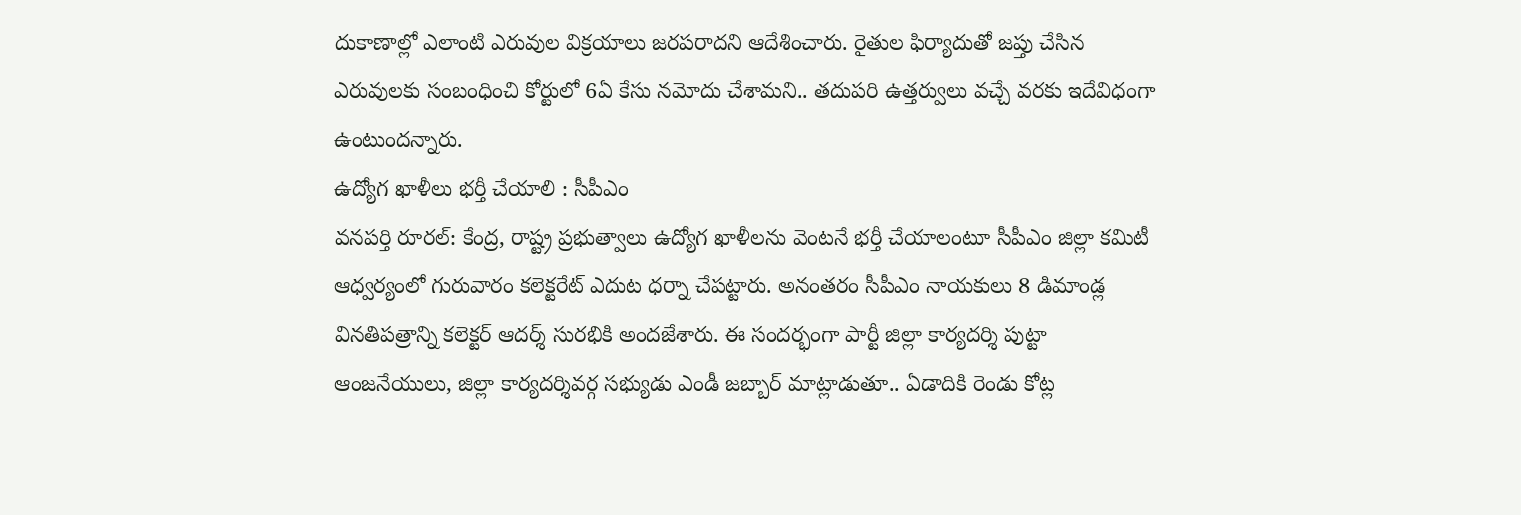దుకాణాల్లో ఎలాంటి ఎరువుల విక్రయాలు జరపరాదని ఆదేశించారు. రైతుల ఫిర్యాదుతో జప్తు చేసిన ఎరువులకు సంబంధించి కోర్టులో 6ఏ కేసు నమోదు చేశామని.. తదుపరి ఉత్తర్వులు వచ్చే వరకు ఇదేవిధంగా ఉంటుందన్నారు.
ఉద్యోగ ఖాళీలు భర్తీ చేయాలి : సీపీఎం
వనపర్తి రూరల్: కేంద్ర, రాష్ట్ర ప్రభుత్వాలు ఉద్యోగ ఖాళీలను వెంటనే భర్తీ చేయాలంటూ సీపీఎం జిల్లా కమిటీ ఆధ్వర్యంలో గురువారం కలెక్టరేట్ ఎదుట ధర్నా చేపట్టారు. అనంతరం సీపీఎం నాయకులు 8 డిమాండ్ల వినతిపత్రాన్ని కలెక్టర్ ఆదర్శ్ సురభికి అందజేశారు. ఈ సందర్భంగా పార్టీ జిల్లా కార్యదర్శి పుట్టా ఆంజనేయులు, జిల్లా కార్యదర్శివర్గ సభ్యుడు ఎండీ జబ్బార్ మాట్లాడుతూ.. ఏడాదికి రెండు కోట్ల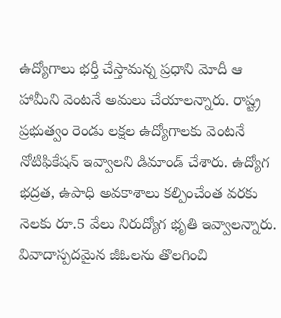ఉద్యోగాలు భర్తీ చేస్తామన్న ప్రధాని మోదీ ఆ హామీని వెంటనే అమలు చేయాలన్నారు. రాష్ట్ర ప్రభుత్వం రెండు లక్షల ఉద్యోగాలకు వెంటనే నోటిఫికేషన్ ఇవ్వాలని డిమాండ్ చేశారు. ఉద్యోగ భద్రత, ఉపాధి అవకాశాలు కల్పించేంత వరకు నెలకు రూ.5 వేలు నిరుద్యోగ భృతి ఇవ్వాలన్నారు. వివాదాస్పదమైన జీఓలను తొలగించి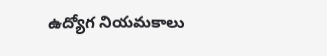ఉద్యోగ నియమకాలు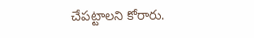చేపట్టాలని కోరారు.